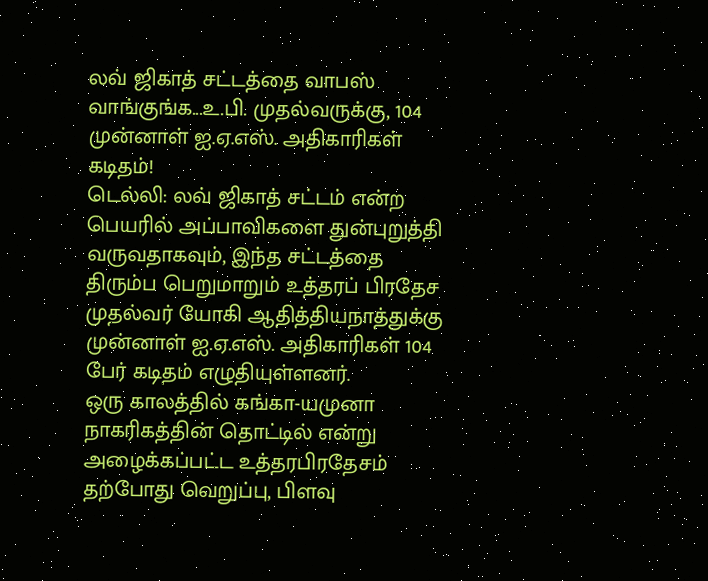லவ் ஜிகாத் சட்டத்தை வாபஸ் வாங்குங்க...உ.பி. முதல்வருக்கு, 104 முன்னாள் ஐ.ஏ.எஸ். அதிகாரிகள் கடிதம்!
டெல்லி: லவ் ஜிகாத் சட்டம் என்ற பெயரில் அப்பாவிகளை துன்புறுத்தி வருவதாகவும், இந்த சட்டத்தை திரும்ப பெறுமாறும் உத்தரப் பிரதேச முதல்வர் யோகி ஆதித்தியநாத்துக்கு முன்னாள் ஐ.ஏ.எஸ். அதிகாரிகள் 104 பேர் கடிதம் எழுதியுள்ளனர்.
ஒரு காலத்தில் கங்கா-யமுனா நாகரிகத்தின் தொட்டில் என்று அழைக்கப்பட்ட உத்தரபிரதேசம் தற்போது வெறுப்பு, பிளவு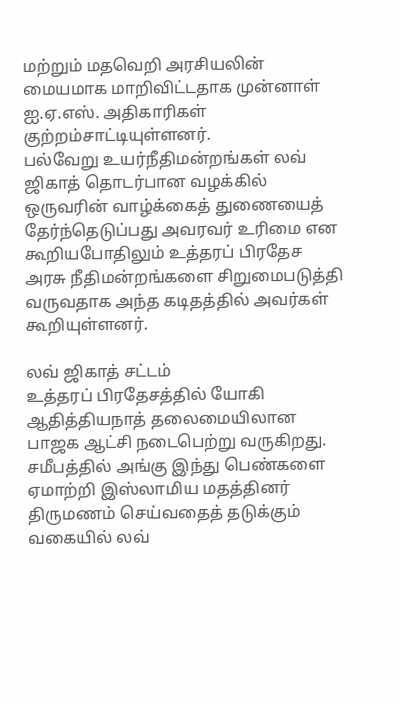மற்றும் மதவெறி அரசியலின் மையமாக மாறிவிட்டதாக முன்னாள் ஐ.ஏ.எஸ். அதிகாரிகள் குற்றம்சாட்டியுள்ளனர்.
பல்வேறு உயர்நீதிமன்றங்கள் லவ் ஜிகாத் தொடர்பான வழக்கில் ஒருவரின் வாழ்க்கைத் துணையைத் தேர்ந்தெடுப்பது அவரவர் உரிமை என கூறியபோதிலும் உத்தரப் பிரதேச அரசு நீதிமன்றங்களை சிறுமைபடுத்தி வருவதாக அந்த கடிதத்தில் அவர்கள் கூறியுள்ளனர்.

லவ் ஜிகாத் சட்டம்
உத்தரப் பிரதேசத்தில் யோகி ஆதித்தியநாத் தலைமையிலான பாஜக ஆட்சி நடைபெற்று வருகிறது. சமீபத்தில் அங்கு இந்து பெண்களை ஏமாற்றி இஸ்லாமிய மதத்தினர் திருமணம் செய்வதைத் தடுக்கும் வகையில் லவ்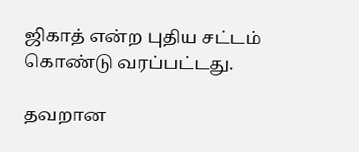ஜிகாத் என்ற புதிய சட்டம் கொண்டு வரப்பட்டது.

தவறான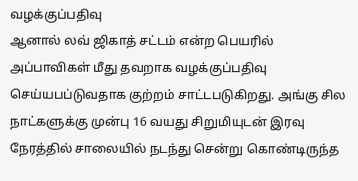வழக்குப்பதிவு
ஆனால் லவ் ஜிகாத் சட்டம் என்ற பெயரில் அப்பாவிகள் மீது தவறாக வழக்குப்பதிவு செய்யபப்டுவதாக குற்றம் சாட்டபடுகிறது. அங்கு சில நாட்களுக்கு முன்பு 16 வயது சிறுமியுடன் இரவு நேரத்தில் சாலையில் நடந்து சென்று கொண்டிருந்த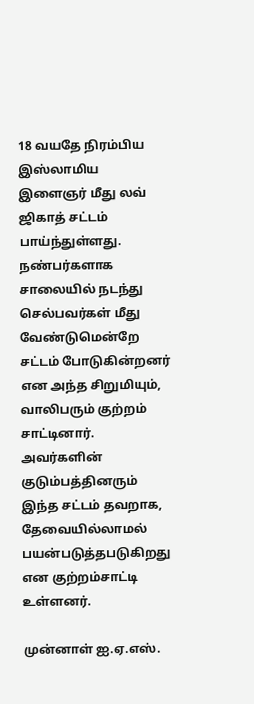18 வயதே நிரம்பிய இஸ்லாமிய இளைஞர் மீது லவ் ஜிகாத் சட்டம் பாய்ந்துள்ளது. நண்பர்களாக சாலையில் நடந்து செல்பவர்கள் மீது வேண்டுமென்றே சட்டம் போடுகின்றனர் என அந்த சிறுமியும், வாலிபரும் குற்றம் சாட்டினார். அவர்களின் குடும்பத்தினரும் இந்த சட்டம் தவறாக, தேவையில்லாமல் பயன்படுத்தபடுகிறது என குற்றம்சாட்டி உள்ளனர்.

முன்னாள் ஐ.ஏ.எஸ்.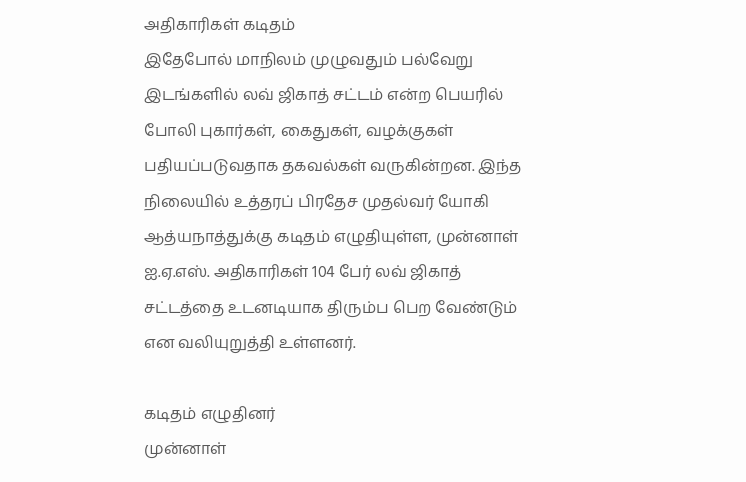அதிகாரிகள் கடிதம்
இதேபோல் மாநிலம் முழுவதும் பல்வேறு இடங்களில் லவ் ஜிகாத் சட்டம் என்ற பெயரில் போலி புகார்கள், கைதுகள், வழக்குகள் பதியப்படுவதாக தகவல்கள் வருகின்றன. இந்த நிலையில் உத்தரப் பிரதேச முதல்வர் யோகி ஆத்யநாத்துக்கு கடிதம் எழுதியுள்ள, முன்னாள் ஐ.ஏ.எஸ். அதிகாரிகள் 104 பேர் லவ் ஜிகாத் சட்டத்தை உடனடியாக திரும்ப பெற வேண்டும் என வலியுறுத்தி உள்ளனர்.

கடிதம் எழுதினர்
முன்னாள்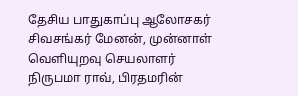தேசிய பாதுகாப்பு ஆலோசகர் சிவசங்கர் மேனன், முன்னாள் வெளியுறவு செயலாளர் நிருபமா ராவ், பிரதமரின்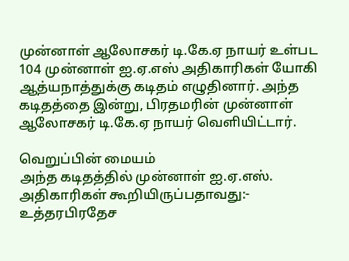முன்னாள் ஆலோசகர் டி.கே.ஏ நாயர் உள்பட 104 முன்னாள் ஐ.ஏ.எஸ் அதிகாரிகள் யோகி ஆத்யநாத்துக்கு கடிதம் எழுதினார். அந்த கடிதத்தை இன்று, பிரதமரின் முன்னாள் ஆலோசகர் டி.கே.ஏ நாயர் வெளியிட்டார்.

வெறுப்பின் மையம்
அந்த கடிதத்தில் முன்னாள் ஐ.ஏ.எஸ். அதிகாரிகள் கூறியிருப்பதாவது:-
உத்தரபிரதேச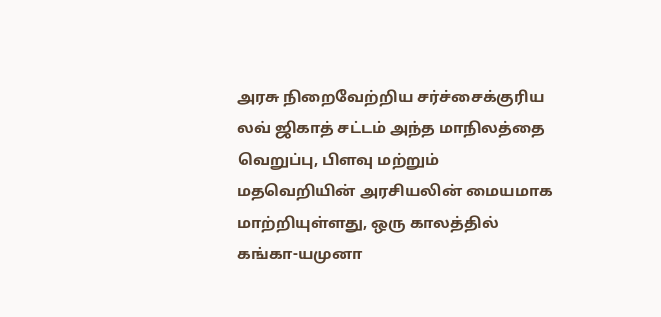அரசு நிறைவேற்றிய சர்ச்சைக்குரிய லவ் ஜிகாத் சட்டம் அந்த மாநிலத்தை வெறுப்பு, பிளவு மற்றும் மதவெறியின் அரசியலின் மையமாக மாற்றியுள்ளது, ஒரு காலத்தில் கங்கா-யமுனா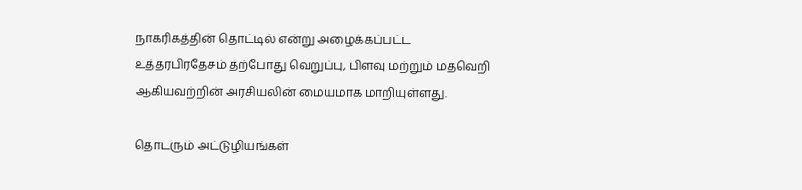நாகரிகத்தின் தொட்டில் என்று அழைக்கப்பட்ட உத்தரபிரதேசம் தற்போது வெறுப்பு, பிளவு மற்றும் மதவெறி ஆகியவற்றின் அரசியலின் மையமாக மாறியுள்ளது.

தொடரும் அட்டுழியங்கள்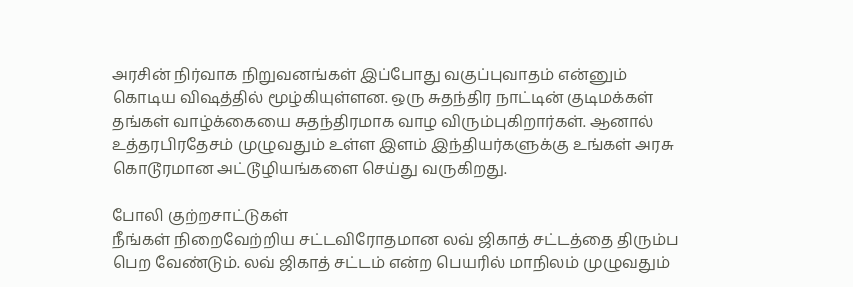அரசின் நிர்வாக நிறுவனங்கள் இப்போது வகுப்புவாதம் என்னும் கொடிய விஷத்தில் மூழ்கியுள்ளன. ஒரு சுதந்திர நாட்டின் குடிமக்கள் தங்கள் வாழ்க்கையை சுதந்திரமாக வாழ விரும்புகிறார்கள். ஆனால் உத்தரபிரதேசம் முழுவதும் உள்ள இளம் இந்தியர்களுக்கு உங்கள் அரசு கொடூரமான அட்டூழியங்களை செய்து வருகிறது.

போலி குற்றசாட்டுகள்
நீங்கள் நிறைவேற்றிய சட்டவிரோதமான லவ் ஜிகாத் சட்டத்தை திரும்ப பெற வேண்டும். லவ் ஜிகாத் சட்டம் என்ற பெயரில் மாநிலம் முழுவதும்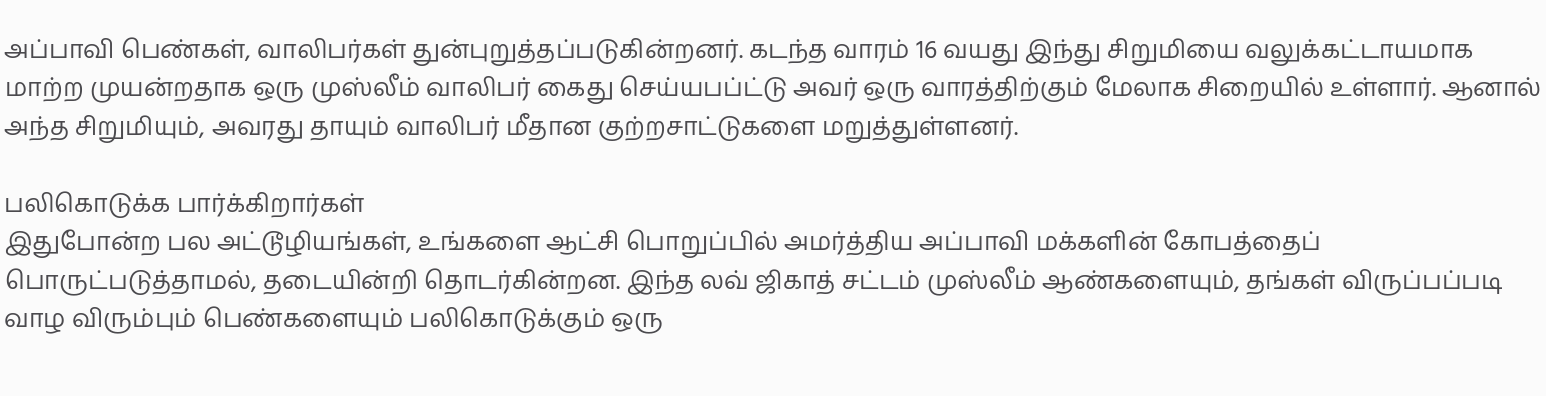அப்பாவி பெண்கள், வாலிபர்கள் துன்புறுத்தப்படுகின்றனர். கடந்த வாரம் 16 வயது இந்து சிறுமியை வலுக்கட்டாயமாக மாற்ற முயன்றதாக ஒரு முஸ்லீம் வாலிபர் கைது செய்யபப்ட்டு அவர் ஒரு வாரத்திற்கும் மேலாக சிறையில் உள்ளார். ஆனால் அந்த சிறுமியும், அவரது தாயும் வாலிபர் மீதான குற்றசாட்டுகளை மறுத்துள்ளனர்.

பலிகொடுக்க பார்க்கிறார்கள்
இதுபோன்ற பல அட்டூழியங்கள், உங்களை ஆட்சி பொறுப்பில் அமர்த்திய அப்பாவி மக்களின் கோபத்தைப் பொருட்படுத்தாமல், தடையின்றி தொடர்கின்றன. இந்த லவ் ஜிகாத் சட்டம் முஸ்லீம் ஆண்களையும், தங்கள் விருப்பப்படி வாழ விரும்பும் பெண்களையும் பலிகொடுக்கும் ஒரு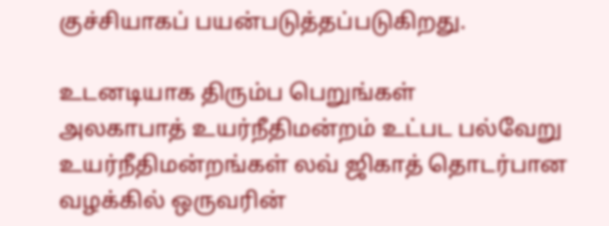குச்சியாகப் பயன்படுத்தப்படுகிறது.

உடனடியாக திரும்ப பெறுங்கள்
அலகாபாத் உயர்நீதிமன்றம் உட்பட பல்வேறு உயர்நீதிமன்றங்கள் லவ் ஜிகாத் தொடர்பான வழக்கில் ஒருவரின்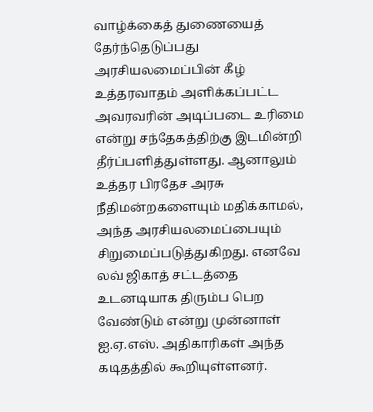வாழ்க்கைத் துணையைத் தேர்ந்தெடுப்பது அரசியலமைப்பின் கீழ் உத்தரவாதம் அளிக்கப்பட்ட அவரவரின் அடிப்படை உரிமை என்று சந்தேகத்திற்கு இடமின்றி தீர்ப்பளித்துள்ளது. ஆனாலும் உத்தர பிரதேச அரசு நீதிமன்றகளையும் மதிக்காமல், அந்த அரசியலமைப்பையும் சிறுமைப்படுத்துகிறது. எனவே லவ் ஜிகாத் சட்டத்தை உடனடியாக திரும்ப பெற வேண்டும் என்று முன்னாள் ஐ.ஏ.எஸ். அதிகாரிகள் அந்த கடிதத்தில் கூறியுள்ளனர்.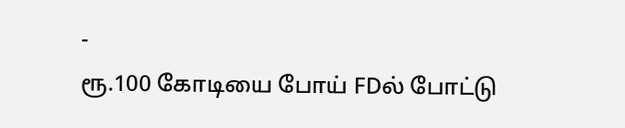-
ரூ.100 கோடியை போய் FDல் போட்டு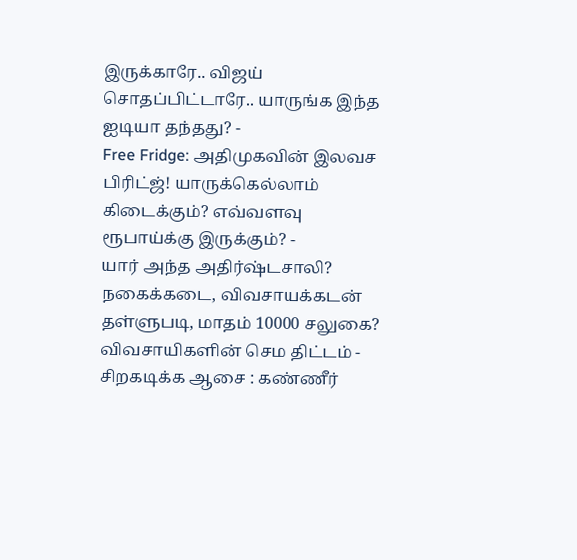இருக்காரே.. விஜய் சொதப்பிட்டாரே.. யாருங்க இந்த ஐடியா தந்தது? -
Free Fridge: அதிமுகவின் இலவச பிரிட்ஜ்! யாருக்கெல்லாம் கிடைக்கும்? எவ்வளவு ரூபாய்க்கு இருக்கும்? -
யார் அந்த அதிர்ஷ்டசாலி? நகைக்கடை, விவசாயக்கடன் தள்ளுபடி, மாதம் 10000 சலுகை? விவசாயிகளின் செம திட்டம் -
சிறகடிக்க ஆசை : கண்ணீர்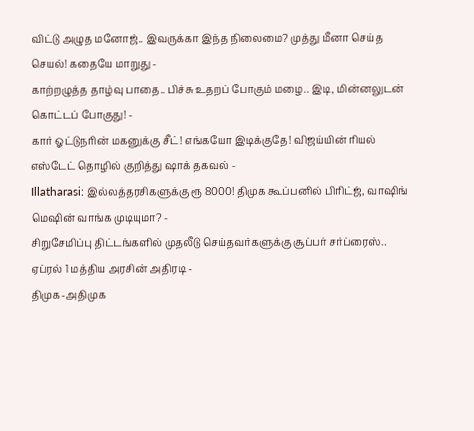விட்டு அழுத மனோஜ்.. இவருக்கா இந்த நிலைமை? முத்து மீனா செய்த செயல்! கதையே மாறுது -
காற்றழுத்த தாழ்வு பாதை.. பிச்சு உதறப் போகும் மழை.. இடி, மின்னலுடன் கொட்டப் போகுது! -
கார் ஓட்டுநரின் மகனுக்கு சீட்! எங்கயோ இடிக்குதே! விஜய்யின் ரியல் எஸ்டேட் தொழில் குறித்து ஷாக் தகவல் -
Illatharasi: இல்லத்தரசிகளுக்கு ரூ 8000! திமுக கூப்பனில் பிரிட்ஜ், வாஷிங் மெஷின் வாங்க முடியுமா? -
சிறுசேமிப்பு திட்டங்களில் முதலீடு செய்தவர்களுக்கு சூப்பர் சர்ப்ரைஸ்.. ஏப்ரல் 1 மத்திய அரசின் அதிரடி -
திமுக-அதிமுக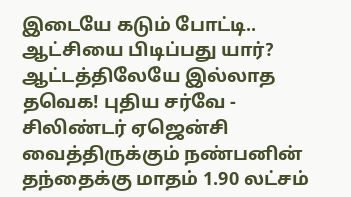இடையே கடும் போட்டி.. ஆட்சியை பிடிப்பது யார்? ஆட்டத்திலேயே இல்லாத தவெக! புதிய சர்வே -
சிலிண்டர் ஏஜென்சி வைத்திருக்கும் நண்பனின் தந்தைக்கு மாதம் 1.90 லட்சம்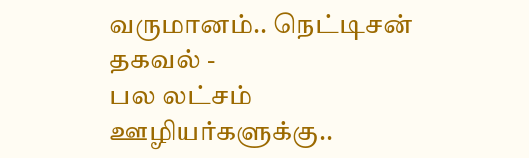வருமானம்.. நெட்டிசன் தகவல் -
பல லட்சம் ஊழியர்களுக்கு..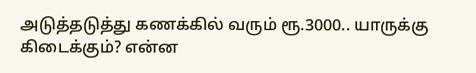அடுத்தடுத்து கணக்கில் வரும் ரூ.3000.. யாருக்கு கிடைக்கும்? என்ன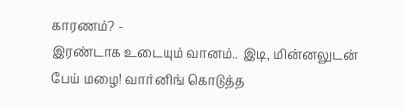காரணம்? -
இரண்டாக உடையும் வானம்.. இடி, மின்னலுடன் பேய் மழை! வார்னிங் கொடுத்த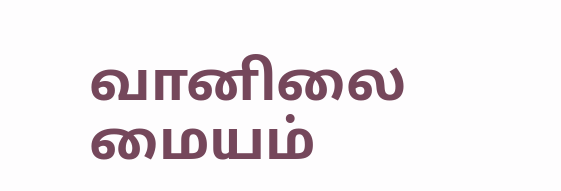வானிலை மையம்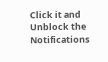Click it and Unblock the Notifications